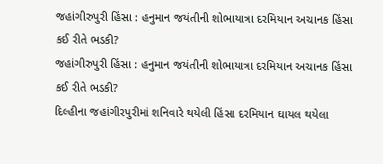જહાંગીરુપુરી હિંસા : હનુમાન જયંતીની શોભાયાત્રા દરમિયાન અચાનક હિંસા કઈ રીતે ભડકી?
જહાંગીરુપુરી હિંસા : હનુમાન જયંતીની શોભાયાત્રા દરમિયાન અચાનક હિંસા કઈ રીતે ભડકી?
દિલ્હીના જહાંગીરપુરીમાં શનિવારે થયેલી હિંસા દરમિયાન ઘાયલ થયેલા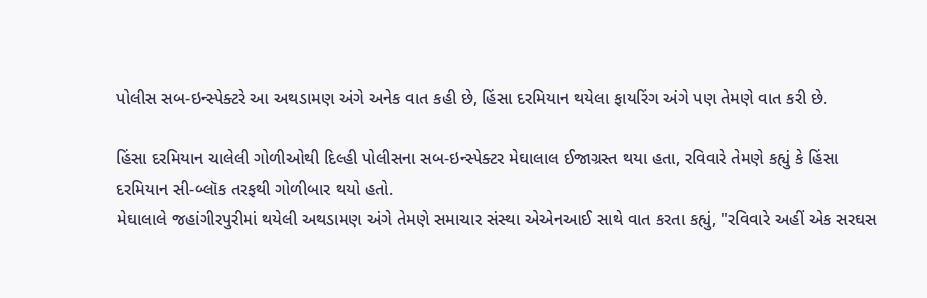પોલીસ સબ-ઇન્સ્પેક્ટરે આ અથડામણ અંગે અનેક વાત કહી છે, હિંસા દરમિયાન થયેલા ફાયરિંગ અંગે પણ તેમણે વાત કરી છે.

હિંસા દરમિયાન ચાલેલી ગોળીઓથી દિલ્હી પોલીસના સબ-ઇન્સ્પેક્ટર મેઘાલાલ ઈજાગ્રસ્ત થયા હતા, રવિવારે તેમણે કહ્યું કે હિંસા દરમિયાન સી-બ્લૉક તરફથી ગોળીબાર થયો હતો.
મેઘાલાલે જહાંગીરપુરીમાં થયેલી અથડામણ અંગે તેમણે સમાચાર સંસ્થા એએનઆઈ સાથે વાત કરતા કહ્યું, "રવિવારે અહીં એક સરઘસ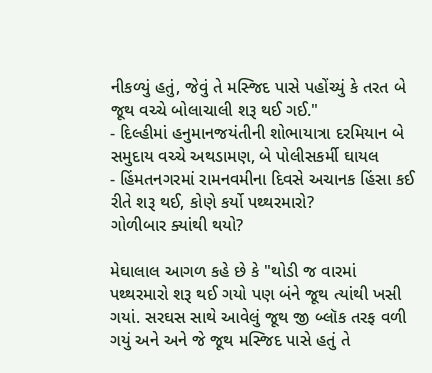નીકળ્યું હતું, જેવું તે મસ્જિદ પાસે પહોંચ્યું કે તરત બે જૂથ વચ્ચે બોલાચાલી શરૂ થઈ ગઈ."
- દિલ્હીમાં હનુમાનજયંતીની શોભાયાત્રા દરમિયાન બે સમુદાય વચ્ચે અથડામણ, બે પોલીસકર્મી ઘાયલ
- હિંમતનગરમાં રામનવમીના દિવસે અચાનક હિંસા કઈ રીતે શરૂ થઈ, કોણે કર્યો પથ્થરમારો?
ગોળીબાર ક્યાંથી થયો?

મેઘાલાલ આગળ કહે છે કે "થોડી જ વારમાં પથ્થરમારો શરૂ થઈ ગયો પણ બંને જૂથ ત્યાંથી ખસી ગયાં. સરઘસ સાથે આવેલું જૂથ જી બ્લૉક તરફ વળી ગયું અને અને જે જૂથ મસ્જિદ પાસે હતું તે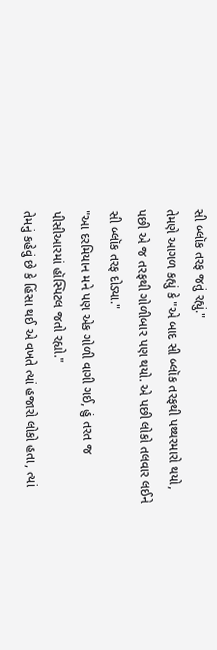સી બ્લૉક તરફ જતું રહ્યું."
તેમણે આગળ કહ્યું કે "એ બાદ સી બ્લૉક તરફથી પથ્થરમારો થયો, પછી એ જ તરફથી ગોળીબાર પણ થયો. એ પછી લોકો તલવાર લઈને સી બ્લૉક તરફ દોડ્યા."
"આ દરમિયાન મને પણ એક ગોળી વાગી ગઈ, હું તરત જ પીસીઆરમાં હૉસ્પિટલ જતો રહ્યો."
તેમનું કહેવું છે કે હિંસા થઈ એ વખતે ત્યાં હજારો લોકો હતા, ત્યાં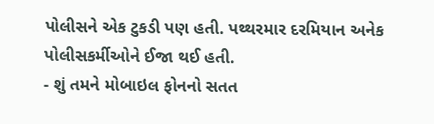પોલીસને એક ટુકડી પણ હતી. પથ્થરમાર દરમિયાન અનેક પોલીસકર્મીઓને ઈજા થઈ હતી.
- શું તમને મોબાઇલ ફોનનો સતત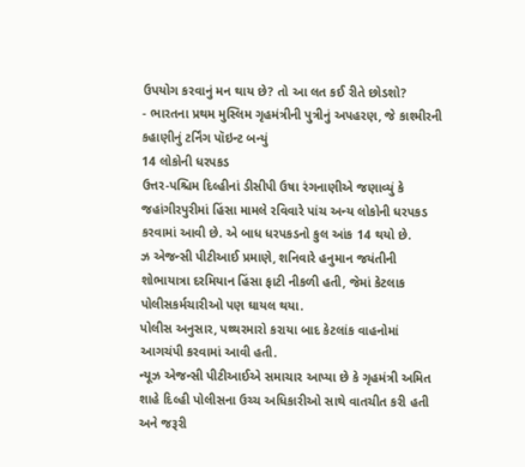ઉપયોગ કરવાનું મન થાય છે? તો આ લત કઈ રીતે છોડશો?
- ભારતના પ્રથમ મુસ્લિમ ગૃહમંત્રીની પુત્રીનું અપહરણ, જે કાશ્મીરની કહાણીનું ટર્નિંગ પૉઇન્ટ બન્યું
14 લોકોની ધરપકડ
ઉત્તર-પશ્ચિમ દિલ્હીનાં ડીસીપી ઉષા રંગનાણીએ જણાવ્યું કે જહાંગીરપુરીમાં હિંસા મામલે રવિવારે પાંચ અન્ય લોકોની ધરપકડ કરવામાં આવી છે. એ બાધ ધરપકડનો કુલ આંક 14 થયો છે.
ઝ એજન્સી પીટીઆઈ પ્રમાણે, શનિવારે હનુમાન જયંતીની શોભાયાત્રા દરમિયાન હિંસા ફાટી નીકળી હતી, જેમાં કેટલાક પોલીસકર્મચારીઓ પણ ઘાયલ થયા.
પોલીસ અનુસાર, પથ્થરમારો કરાયા બાદ કેટલાંક વાહનોમાં આગચંપી કરવામાં આવી હતી.
ન્યૂઝ એજન્સી પીટીઆઈએ સમાચાર આપ્યા છે કે ગૃહમંત્રી અમિત શાહે દિલ્હી પોલીસના ઉચ્ચ અધિકારીઓ સાથે વાતચીત કરી હતી અને જરૂરી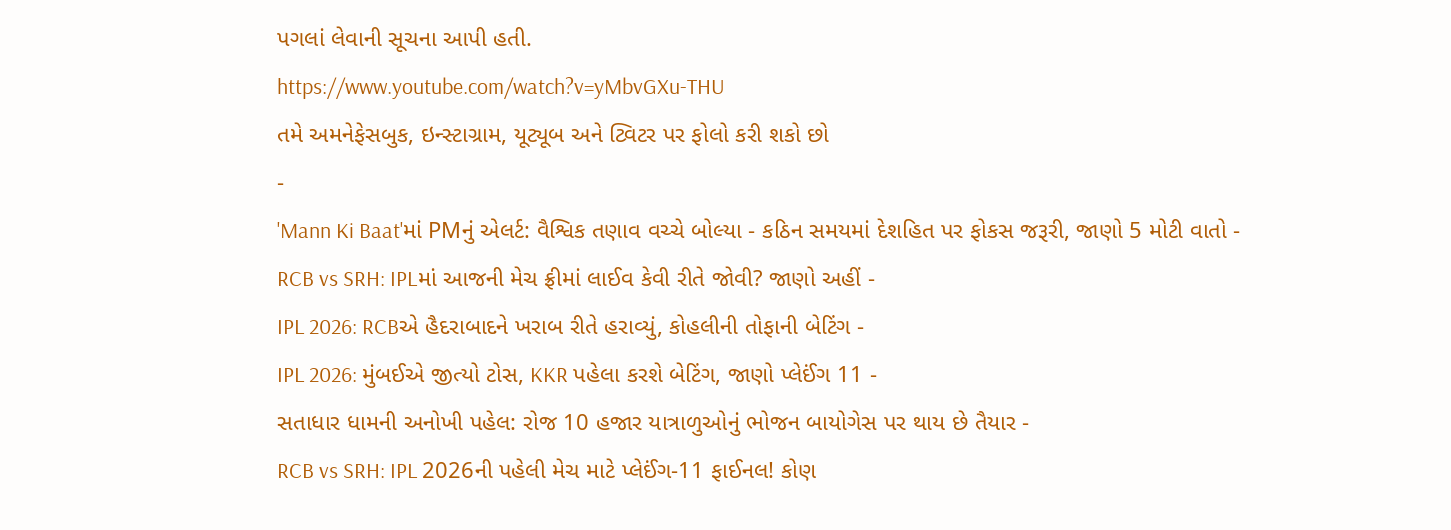પગલાં લેવાની સૂચના આપી હતી.
https://www.youtube.com/watch?v=yMbvGXu-THU
તમે અમનેફેસબુક, ઇન્સ્ટાગ્રામ, યૂટ્યૂબ અને ટ્વિટર પર ફોલો કરી શકો છો
-
'Mann Ki Baat'માં PMનું એલર્ટ: વૈશ્વિક તણાવ વચ્ચે બોલ્યા - કઠિન સમયમાં દેશહિત પર ફોકસ જરૂરી, જાણો 5 મોટી વાતો -
RCB vs SRH: IPLમાં આજની મેચ ફ્રીમાં લાઈવ કેવી રીતે જોવી? જાણો અહીં -
IPL 2026: RCBએ હૈદરાબાદને ખરાબ રીતે હરાવ્યું, કોહલીની તોફાની બેટિંગ -
IPL 2026: મુંબઈએ જીત્યો ટોસ, KKR પહેલા કરશે બેટિંગ, જાણો પ્લેઈંગ 11 -
સતાધાર ધામની અનોખી પહેલ: રોજ 10 હજાર યાત્રાળુઓનું ભોજન બાયોગેસ પર થાય છે તૈયાર -
RCB vs SRH: IPL 2026ની પહેલી મેચ માટે પ્લેઈંગ-11 ફાઈનલ! કોણ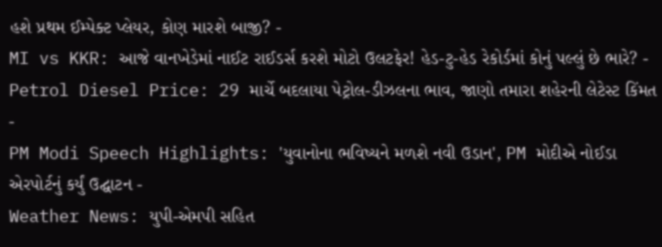હશે પ્રથમ ઈમ્પેક્ટ પ્લેયર, કોણ મારશે બાજી? -
MI vs KKR: આજે વાનખેડેમાં નાઈટ રાઈડર્સ કરશે મોટો ઉલટફેર! હેડ-ટુ-હેડ રેકોર્ડમાં કોનું પલ્લું છે ભારે? -
Petrol Diesel Price: 29 માર્ચે બદલાયા પેટ્રોલ-ડીઝલના ભાવ, જાણો તમારા શહેરની લેટેસ્ટ કિંમત -
PM Modi Speech Highlights: 'યુવાનોના ભવિષ્યને મળશે નવી ઉડાન', PM મોદીએ નોઈડા એરપોર્ટનું કર્યું ઉદ્ઘાટન -
Weather News: યુપી-એમપી સહિત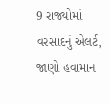9 રાજ્યોમાં વરસાદનું એલર્ટ, જાણો હવામાન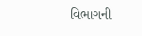વિભાગની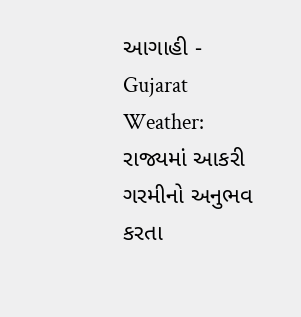આગાહી -
Gujarat Weather: રાજ્યમાં આકરી ગરમીનો અનુભવ કરતા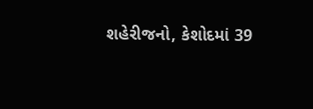શહેરીજનો, કેશોદમાં 39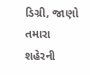ડિગ્રી, જાણો તમારા શહેરની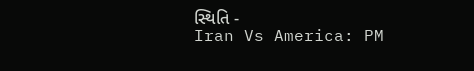સ્થિતિ -
Iran Vs America: PM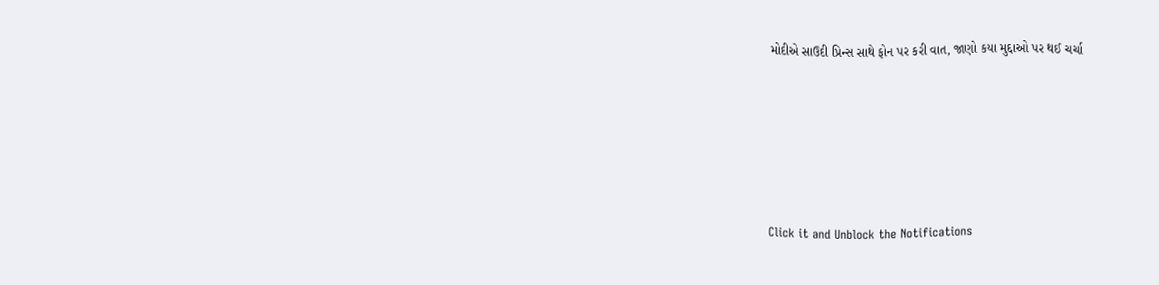મોદીએ સાઉદી પ્રિન્સ સાથે ફોન પર કરી વાત, જાણો કયા મુદ્દાઓ પર થઈ ચર્ચા







Click it and Unblock the Notifications